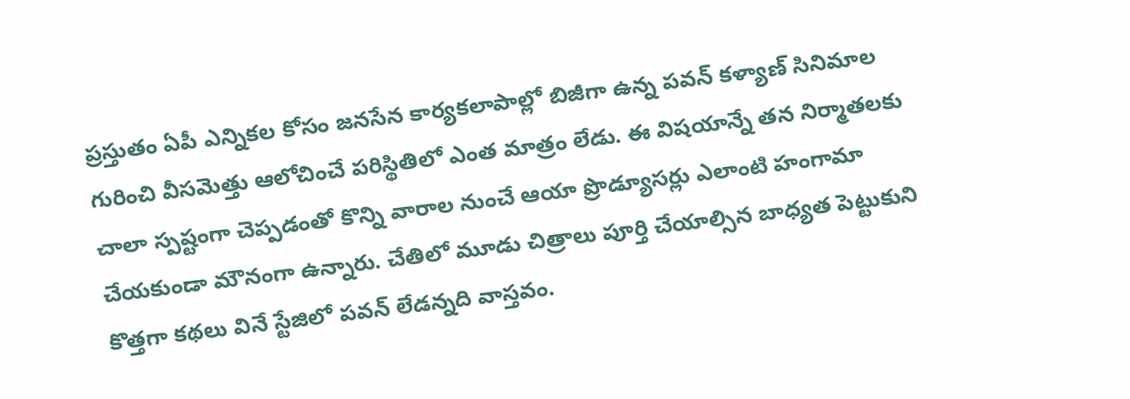ప్రస్తుతం ఏపీ ఎన్నికల కోసం జనసేన కార్యకలాపాల్లో బిజీగా ఉన్న పవన్ కళ్యాణ్ సినిమాల గురించి వీసమెత్తు ఆలోచించే పరిస్థితిలో ఎంత మాత్రం లేడు. ఈ విషయాన్నే తన నిర్మాతలకు చాలా స్పష్టంగా చెప్పడంతో కొన్ని వారాల నుంచే ఆయా ప్రొడ్యూసర్లు ఎలాంటి హంగామా చేయకుండా మౌనంగా ఉన్నారు. చేతిలో మూడు చిత్రాలు పూర్తి చేయాల్సిన బాధ్యత పెట్టుకుని కొత్తగా కథలు వినే స్టేజిలో పవన్ లేడన్నది వాస్తవం.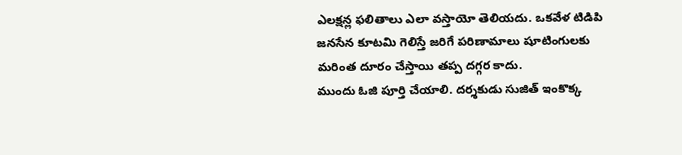ఎలక్షన్ల ఫలితాలు ఎలా వస్తాయో తెలియదు. ఒకవేళ టిడిపి జనసేన కూటమి గెలిస్తే జరిగే పరిణామాలు షూటింగులకు మరింత దూరం చేస్తాయి తప్ప దగ్గర కాదు.
ముందు ఓజి పూర్తి చేయాలి. దర్శకుడు సుజిత్ ఇంకొక్క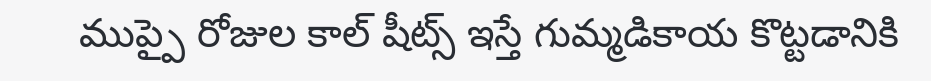ముప్పై రోజుల కాల్ షీట్స్ ఇస్తే గుమ్మడికాయ కొట్టడానికి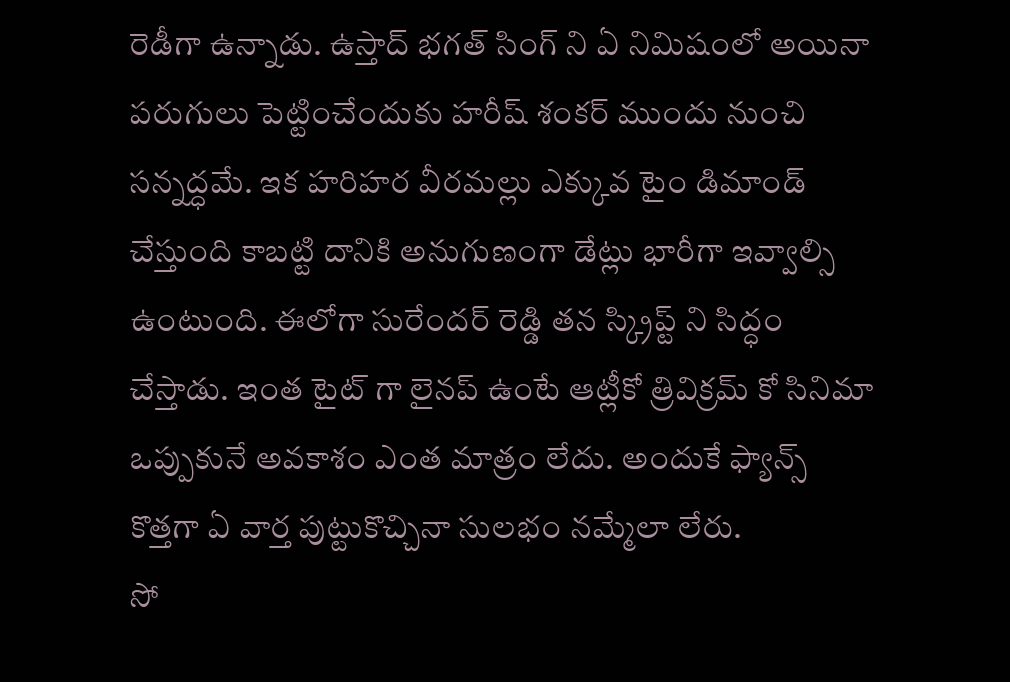రెడీగా ఉన్నాడు. ఉస్తాద్ భగత్ సింగ్ ని ఏ నిమిషంలో అయినా పరుగులు పెట్టించేందుకు హరీష్ శంకర్ ముందు నుంచి సన్నద్ధమే. ఇక హరిహర వీరమల్లు ఎక్కువ టైం డిమాండ్ చేస్తుంది కాబట్టి దానికి అనుగుణంగా డేట్లు భారీగా ఇవ్వాల్సి ఉంటుంది. ఈలోగా సురేందర్ రెడ్డి తన స్క్రిప్ట్ ని సిద్ధం చేస్తాడు. ఇంత టైట్ గా లైనప్ ఉంటే ఆట్లీకో త్రివిక్రమ్ కో సినిమా ఒప్పుకునే అవకాశం ఎంత మాత్రం లేదు. అందుకే ఫ్యాన్స్ కొత్తగా ఏ వార్త పుట్టుకొచ్చినా సులభం నమ్మేలా లేరు.
సో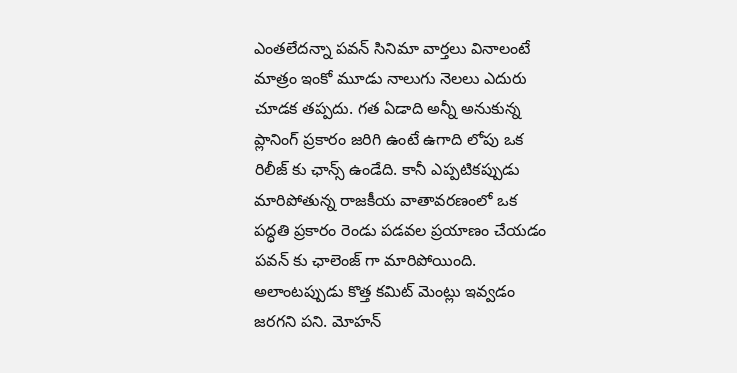ఎంతలేదన్నా పవన్ సినిమా వార్తలు వినాలంటే మాత్రం ఇంకో మూడు నాలుగు నెలలు ఎదురు చూడక తప్పదు. గత ఏడాది అన్నీ అనుకున్న ప్లానింగ్ ప్రకారం జరిగి ఉంటే ఉగాది లోపు ఒక రిలీజ్ కు ఛాన్స్ ఉండేది. కానీ ఎప్పటికప్పుడు మారిపోతున్న రాజకీయ వాతావరణంలో ఒక పద్ధతి ప్రకారం రెండు పడవల ప్రయాణం చేయడం పవన్ కు ఛాలెంజ్ గా మారిపోయింది. అలాంటప్పుడు కొత్త కమిట్ మెంట్లు ఇవ్వడం జరగని పని. మోహన్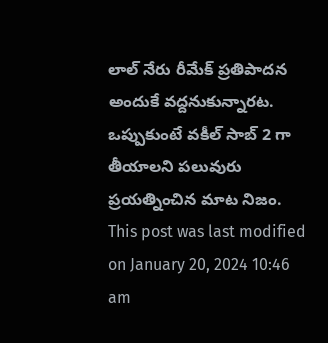లాల్ నేరు రీమేక్ ప్రతిపాదన అందుకే వద్దనుకున్నారట. ఒప్పుకుంటే వకీల్ సాబ్ 2 గా తీయాలని పలువురు ప్రయత్నించిన మాట నిజం.
This post was last modified on January 20, 2024 10:46 am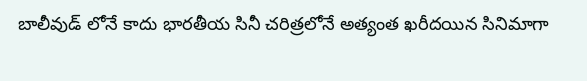బాలీవుడ్ లోనే కాదు భారతీయ సినీ చరిత్రలోనే అత్యంత ఖరీదయిన సినిమాగా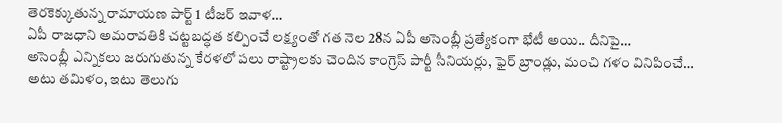తెరకెక్కుతున్న రామాయణ పార్ట్ 1 టీజర్ ఇవాళ…
ఏపీ రాజధాని అమరావతికి చట్టబద్ధత కల్పించే లక్ష్యంతో గత నెల 28న ఏపీ అసెంబ్లీ ప్రత్యేకంగా భేటీ అయి.. దీనిపై…
అసెంబ్లీ ఎన్నికలు జరుగుతున్న కేరళలో పలు రాష్ట్రాలకు చెందిన కాంగ్రెస్ పార్టీ సీనియర్లు, ఫైర్ బ్రాండ్లు, మంచి గళం వినిపించే…
అటు తమిళం, ఇటు తెలుగు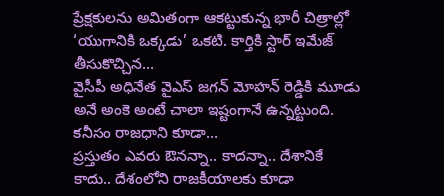ప్రేక్షకులను అమితంగా ఆకట్టుకున్న భారీ చిత్రాల్లో ‘యుగానికి ఒక్కడు’ ఒకటి. కార్తికి స్టార్ ఇమేజ్ తీసుకొచ్చిన…
వైసీపీ అధినేత వైఎస్ జగన్ మోహన్ రెడ్డికి మూడు అనే అంకె అంటే చాలా ఇష్టంగానే ఉన్నట్టుంది. కనీసం రాజధాని కూడా…
ప్రస్తుతం ఎవరు ఔనన్నా.. కాదన్నా.. దేశానికే కాదు.. దేశంలోని రాజకీయాలకు కూడా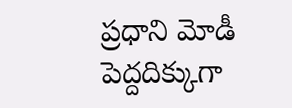ప్రధాని మోడీ పెద్దదిక్కుగా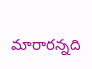మారారన్నది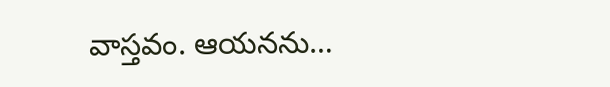వాస్తవం. ఆయనను…